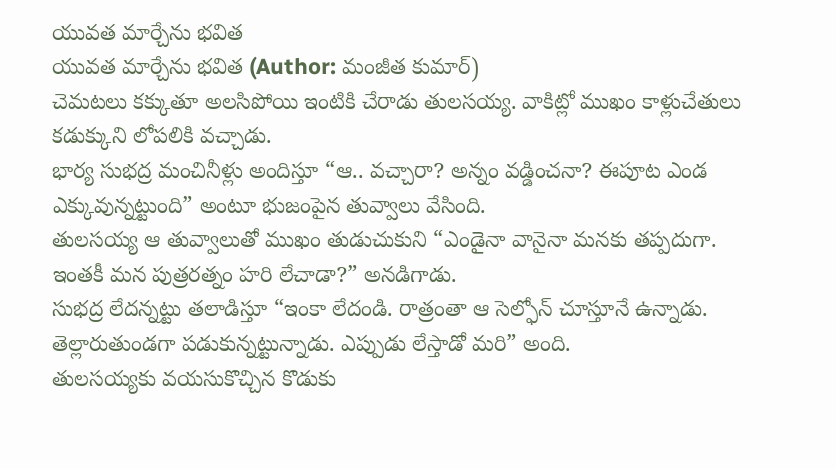యువత మార్చేను భవిత
యువత మార్చేను భవిత (Author: మంజీత కుమార్)
చెమటలు కక్కుతూ అలసిపోయి ఇంటికి చేరాడు తులసయ్య. వాకిట్లో ముఖం కాళ్లుచేతులు కడుక్కుని లోపలికి వచ్చాడు.
భార్య సుభద్ర మంచినీళ్లు అందిస్తూ “ఆ.. వచ్చారా? అన్నం వడ్డించనా? ఈపూట ఎండ ఎక్కువున్నట్టుంది” అంటూ భుజంపైన తువ్వాలు వేసింది.
తులసయ్య ఆ తువ్వాలుతో ముఖం తుడుచుకుని “ఎండైనా వానైనా మనకు తప్పదుగా. ఇంతకీ మన పుత్రరత్నం హరి లేచాడా?” అనడిగాడు.
సుభద్ర లేదన్నట్టు తలాడిస్తూ “ఇంకా లేదండి. రాత్రంతా ఆ సెల్ఫోన్ చూస్తూనే ఉన్నాడు. తెల్లారుతుండగా పడుకున్నట్టున్నాడు. ఎప్పుడు లేస్తాడో మరి” అంది.
తులసయ్యకు వయసుకొచ్చిన కొడుకు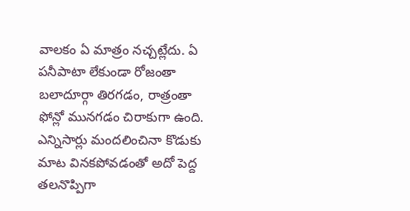వాలకం ఏ మాత్రం నచ్చట్లేదు. ఏ పనీపాటా లేకుండా రోజంతా బలాదూర్గా తిరగడం, రాత్రంతా ఫోన్లో మునగడం చిరాకుగా ఉంది. ఎన్నిసార్లు మందలించినా కొడుకు మాట వినకపోవడంతో అదో పెద్ద తలనొప్పిగా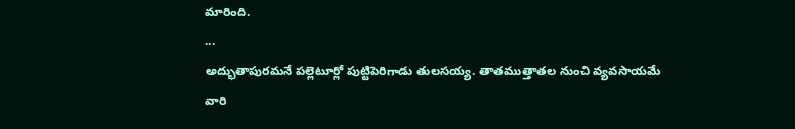మారింది.
...
అద్భుతాపురమనే పల్లెటూర్లో పుట్టిపెరిగాడు తులసయ్య. తాతముత్తాతల నుంచి వ్యవసాయమే వారి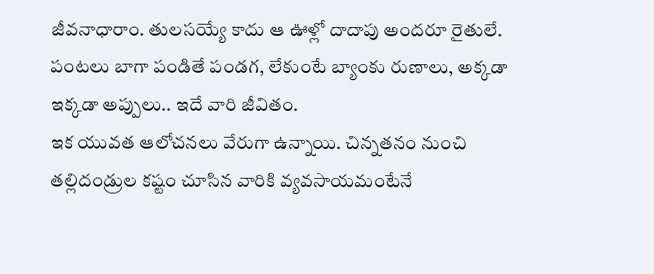జీవనాధారాం. తులసయ్యే కాదు ఆ ఊళ్లో దాదాపు అందరూ రైతులే. పంటలు బాగా పండితే పండగ, లేకుంటే బ్యాంకు రుణాలు, అక్కడా ఇక్కడా అప్పులు.. ఇదే వారి జీవితం.
ఇక యువత ఆలోచనలు వేరుగా ఉన్నాయి. చిన్నతనం నుంచి తల్లిదండ్రుల కష్టం చూసిన వారికి వ్యవసాయమంటేనే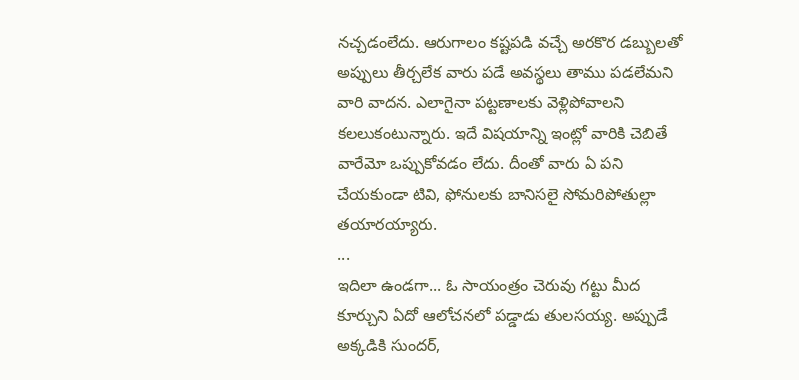నచ్చడంలేదు. ఆరుగాలం కష్టపడి వచ్చే అరకొర డబ్బులతో అప్పులు తీర్చలేక వారు పడే అవస్థలు తాము పడలేమని వారి వాదన. ఎలాగైనా పట్టణాలకు వెళ్లిపోవాలని కలలుకంటున్నారు. ఇదే విషయాన్ని ఇంట్లో వారికి చెబితే వారేమో ఒప్పుకోవడం లేదు. దీంతో వారు ఏ పని చేయకుండా టివి, ఫోనులకు బానిసలై సోమరిపోతుల్లా తయారయ్యారు.
...
ఇదిలా ఉండగా... ఓ సాయంత్రం చెరువు గట్టు మీద కూర్చుని ఏదో ఆలోచనలో పడ్డాడు తులసయ్య. అప్పుడే అక్కడికి సుందర్,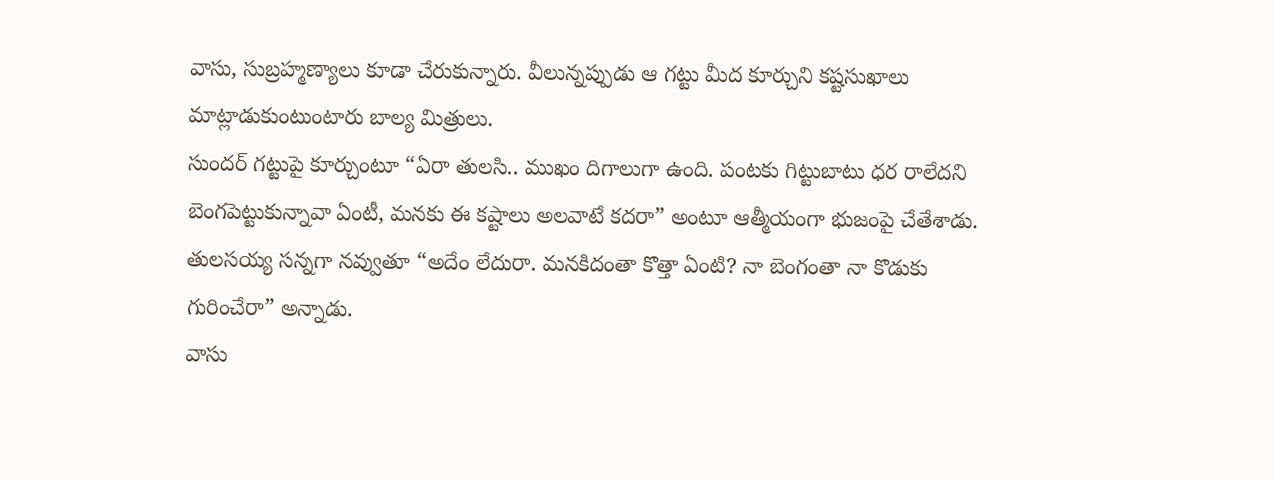వాసు, సుబ్రహ్మణ్యాలు కూడా చేరుకున్నారు. వీలున్నప్పుడు ఆ గట్టు మీద కూర్చుని కష్టసుఖాలు మాట్లాడుకుంటుంటారు బాల్య మిత్రులు.
సుందర్ గట్టుపై కూర్చుంటూ “ఏరా తులసి.. ముఖం దిగాలుగా ఉంది. పంటకు గిట్టుబాటు ధర రాలేదని బెంగపెట్టుకున్నావా ఏంటీ, మనకు ఈ కష్టాలు అలవాటే కదరా” అంటూ ఆత్మీయంగా భుజంపై చేతేశాడు.
తులసయ్య సన్నగా నవ్వుతూ “అదేం లేదురా. మనకిదంతా కొత్తా ఏంటి? నా బెంగంతా నా కొడుకు గురించేరా” అన్నాడు.
వాసు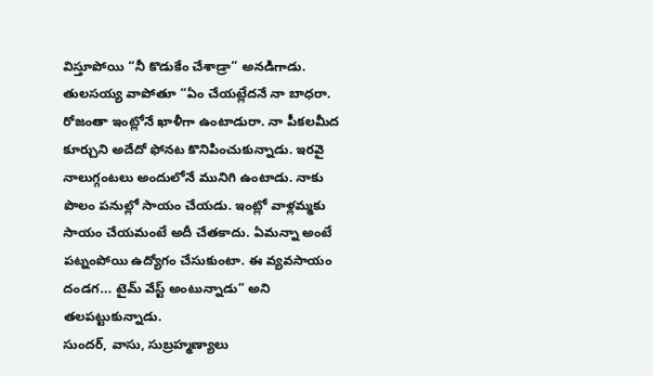విస్తూపోయి “నీ కొడుకేం చేశాడ్రా” అనడిగాడు.
తులసయ్య వాపోతూ “ఏం చేయట్లేదనే నా బాధరా. రోజంతా ఇంట్లోనే ఖాళీగా ఉంటాడురా. నా పీకలమీద కూర్చుని అదేదో ఫోనట కొనిపించుకున్నాడు. ఇరవై నాలుగ్గంటలు అందులోనే మునిగి ఉంటాడు. నాకు పొలం పనుల్లో సాయం చేయడు. ఇంట్లో వాళ్లమ్మకు సాయం చేయమంటే అదీ చేతకాదు. ఏమన్నా అంటే పట్నంపోయి ఉద్యోగం చేసుకుంటా. ఈ వ్యవసాయం దండగ... టైమ్ వేస్ట్ అంటున్నాడు” అని తలపట్టుకున్నాడు.
సుందర్, వాసు, సుబ్రహ్మణ్యాలు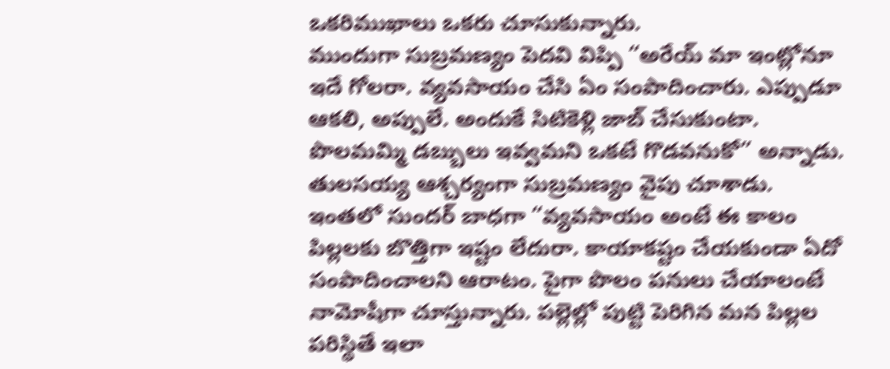ఒకరిముఖాలు ఒకరు చూసుకున్నారు.
ముందుగా సుబ్రమణ్యం పెదవి విప్పి “అరేయ్ మా ఇంట్లోనూ ఇదే గోలరా. వ్యవసాయం చేసి ఏం సంపాదించారు. ఎప్పుడూ ఆకలి, అప్పులే. అందుకే సిటికెళ్లి జాబ్ చేసుకుంటా. పొలమమ్మి డబ్బులు ఇవ్వమని ఒకటే గొడవనుకో” అన్నాడు.
తులసయ్య ఆశ్చర్యంగా సుబ్రమణ్యం వైపు చూశాడు.
ఇంతలో సుందర్ బాధగా “వ్యవసాయం అంటే ఈ కాలం పిల్లలకు బొత్తిగా ఇష్టం లేదురా. కాయాకష్టం చేయకుండా ఏదో సంపాదించాలని ఆరాటం. పైగా పొలం పనులు చేయాలంటే నామోషీగా చూస్తున్నారు. పల్లెల్లో పుట్టి పెరిగిన మన పిల్లల పరిస్థితే ఇలా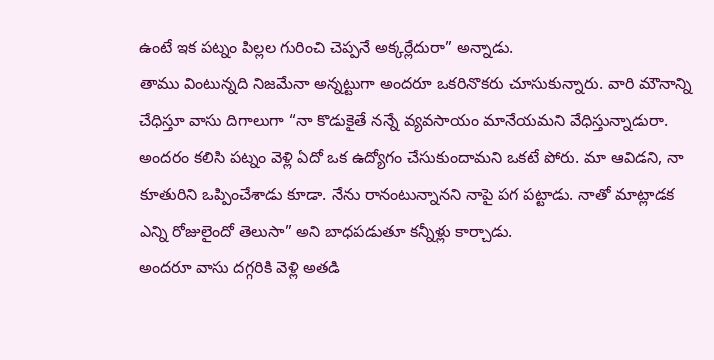ఉంటే ఇక పట్నం పిల్లల గురించి చెప్పనే అక్కర్లేదురా” అన్నాడు.
తాము వింటున్నది నిజమేనా అన్నట్టుగా అందరూ ఒకరినొకరు చూసుకున్నారు. వారి మౌనాన్ని చేధిస్తూ వాసు దిగాలుగా “నా కొడుకైతే నన్నే వ్యవసాయం మానేయమని వేధిస్తున్నాడురా. అందరం కలిసి పట్నం వెళ్లి ఏదో ఒక ఉద్యోగం చేసుకుందామని ఒకటే పోరు. మా ఆవిడని, నా కూతురిని ఒప్పించేశాడు కూడా. నేను రానంటున్నానని నాపై పగ పట్టాడు. నాతో మాట్లాడక ఎన్ని రోజులైందో తెలుసా” అని బాధపడుతూ కన్నీళ్లు కార్చాడు.
అందరూ వాసు దగ్గరికి వెళ్లి అతడి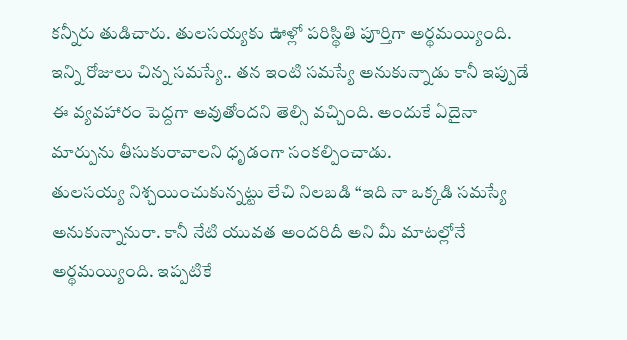కన్నీరు తుడిచారు. తులసయ్యకు ఊళ్లో పరిస్థితి పూర్తిగా అర్థమయ్యింది. ఇన్ని రోజులు చిన్న సమస్యే.. తన ఇంటి సమస్యే అనుకున్నాడు కానీ ఇప్పుడే ఈ వ్యవహారం పెద్దగా అవుతోందని తెల్సి వచ్చింది. అందుకే ఏదైనా మార్పును తీసుకురావాలని ధృడంగా సంకల్పించాడు.
తులసయ్య నిశ్చయించుకున్నట్టు లేచి నిలబడి “ఇది నా ఒక్కడి సమస్యే అనుకున్నానురా. కానీ నేటి యువత అందరిదీ అని మీ మాటల్లోనే అర్థమయ్యింది. ఇప్పటికే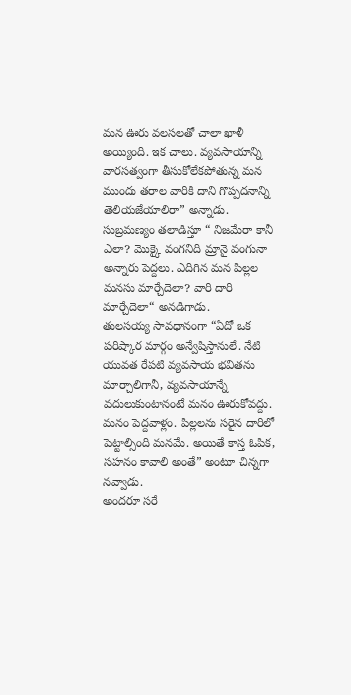మన ఊరు వలసలతో చాలా ఖాళీ అయ్యింది. ఇక చాలు. వ్యవసాయాన్ని వారసత్వంగా తీసుకోలేకపోతున్న మన ముందు తరాల వారికి దాని గొప్పదనాన్ని తెలియజేయాలిరా” అన్నాడు.
సుబ్రమణ్యం తలాడిస్తూ “ నిజమేరా కానీ ఎలా? మొక్కై వంగనిది మ్రానై వంగునా అన్నారు పెద్దలు. ఎదిగిన మన పిల్లల మనసు మార్చేదెలా? వారి దారి మార్చేదెలా“ అనడిగాడు.
తులసయ్య సావధానంగా “ఏదో ఒక పరిష్కార మార్గం అన్వేషిస్తానులే. నేటి యువత రేపటి వ్యవసాయ భవితను మార్చాలిగానీ, వ్యవసాయాన్నే వదులుకుంటానంటే మనం ఊరుకోవద్దు. మనం పెద్దవాళ్లం. పిల్లలను సరైన దారిలో పెట్టాల్సింది మనమే. అయితే కాస్త ఓపిక, సహనం కావాలి అంతే” అంటూ చిన్నగా నవ్వాడు.
అందరూ సరే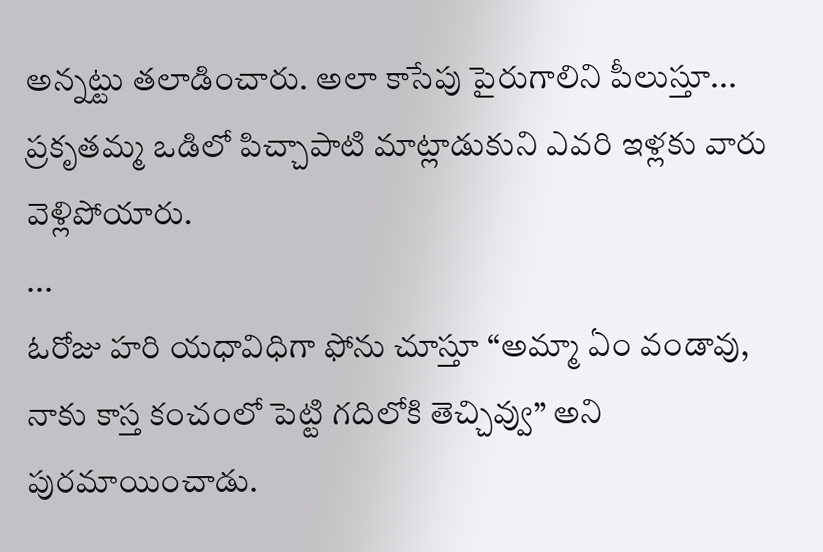అన్నట్టు తలాడించారు. అలా కాసేపు పైరుగాలిని పీలుస్తూ... ప్రకృతమ్మ ఒడిలో పిచ్చాపాటి మాట్లాడుకుని ఎవరి ఇళ్లకు వారు వెళ్లిపోయారు.
...
ఓరోజు హరి యధావిధిగా ఫోను చూస్తూ “అమ్మా ఏం వండావు, నాకు కాస్త కంచంలో పెట్టి గదిలోకి తెచ్చివ్వు” అని పురమాయించాడు.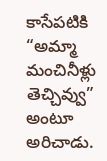కాసేపటికి “అమ్మా మంచినీళ్లు తెచ్చివ్వు” అంటూ అరిచాడు.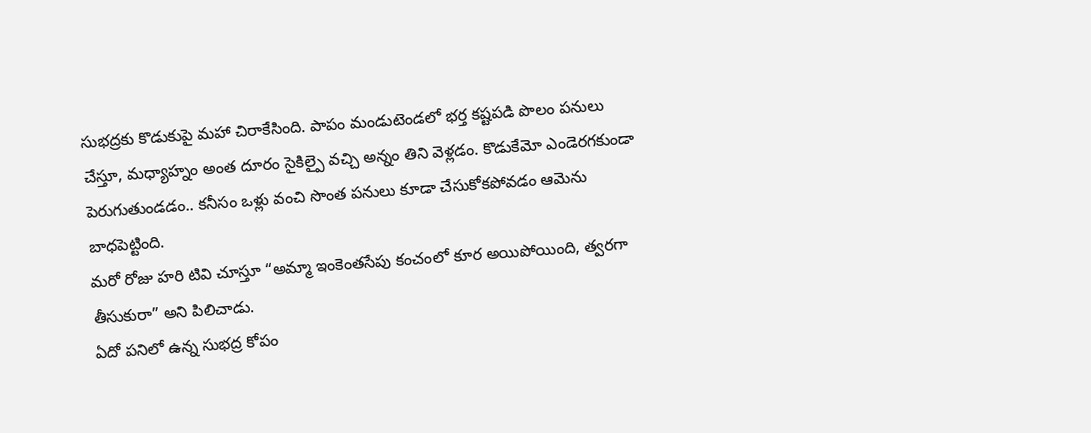సుభద్రకు కొడుకుపై మహా చిరాకేసింది. పాపం మండుటెండలో భర్త కష్టపడి పొలం పనులు చేస్తూ, మధ్యాహ్నం అంత దూరం సైకిల్పై వచ్చి అన్నం తిని వెళ్లడం. కొడుకేమో ఎండెరగకుండా పెరుగుతుండడం.. కనీసం ఒళ్లు వంచి సొంత పనులు కూడా చేసుకోకపోవడం ఆమెను బాధపెట్టింది.
మరో రోజు హరి టివి చూస్తూ “అమ్మా ఇంకెంతసేపు కంచంలో కూర అయిపోయింది, త్వరగా తీసుకురా” అని పిలిచాడు.
ఏదో పనిలో ఉన్న సుభద్ర కోపం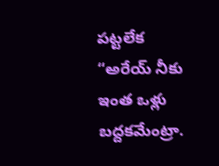పట్టలేక “అరేయ్ నీకు ఇంత ఒళ్లు బద్దకమేంట్రా.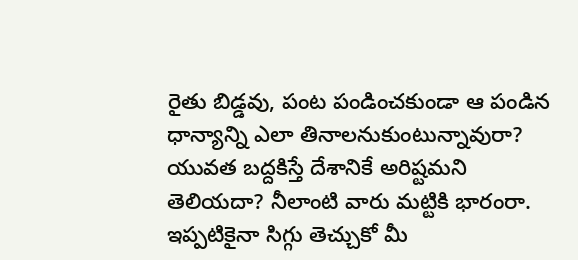రైతు బిడ్డవు, పంట పండించకుండా ఆ పండిన ధాన్యాన్ని ఎలా తినాలనుకుంటున్నావురా? యువత బద్దకిస్తే దేశానికే అరిష్టమని తెలియదా? నీలాంటి వారు మట్టికి భారంరా. ఇప్పటికైనా సిగ్గు తెచ్చుకో మీ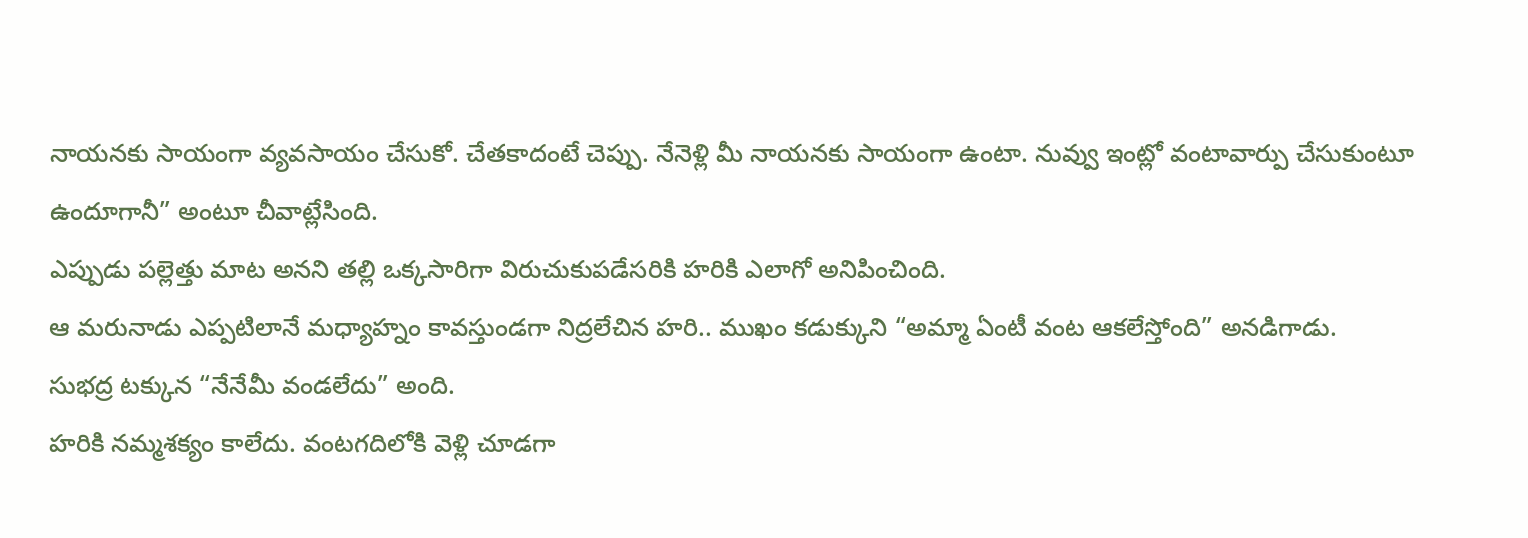నాయనకు సాయంగా వ్యవసాయం చేసుకో. చేతకాదంటే చెప్పు. నేనెళ్లి మీ నాయనకు సాయంగా ఉంటా. నువ్వు ఇంట్లో వంటావార్పు చేసుకుంటూ ఉందూగానీ” అంటూ చీవాట్లేసింది.
ఎప్పుడు పల్లెత్తు మాట అనని తల్లి ఒక్కసారిగా విరుచుకుపడేసరికి హరికి ఎలాగో అనిపించింది.
ఆ మరునాడు ఎప్పటిలానే మధ్యాహ్నం కావస్తుండగా నిద్రలేచిన హరి.. ముఖం కడుక్కుని “అమ్మా ఏంటీ వంట ఆకలేస్తోంది” అనడిగాడు.
సుభద్ర టక్కున “నేనేమీ వండలేదు” అంది.
హరికి నమ్మశక్యం కాలేదు. వంటగదిలోకి వెళ్లి చూడగా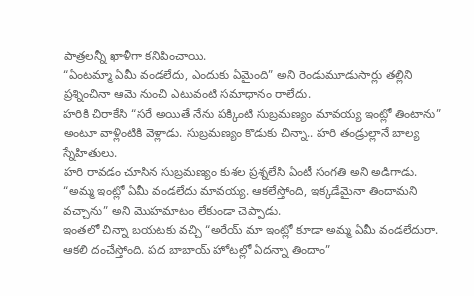పాత్రలన్నీ ఖాళీగా కనిపించాయి.
“ఏంటమ్మా ఏమీ వండలేదు, ఎందుకు ఏమైంది” అని రెండుమూడుసార్లు తల్లిని ప్రశ్నించినా ఆమె నుంచి ఎటువంటి సమాధానం రాలేదు.
హరికి చిరాకేసి “సరే అయితే నేను పక్కింటి సుబ్రమణ్యం మావయ్య ఇంట్లో తింటాను” అంటూ వాళ్లింటికి వెళ్లాడు. సుబ్రమణ్యం కొడుకు చిన్నా.. హరి తండ్రుల్లానే బాల్య స్నేహితులు.
హరి రావడం చూసిన సుబ్రమణ్యం కుశల ప్రశ్నలేసి ఏంటీ సంగతి అని అడిగాడు.
“అమ్మ ఇంట్లో ఏమీ వండలేదు మావయ్య. ఆకలేస్తోంది, ఇక్కడేమైనా తిందామని వచ్చాను” అని మొహమాటం లేకుండా చెప్పాడు.
ఇంతలో చిన్నా బయటకు వచ్చి “అరేయ్ మా ఇంట్లో కూడా అమ్మ ఏమీ వండలేదురా. ఆకలి దంచేస్తోంది. పద బాబాయ్ హోటల్లో ఏదన్నా తిందాం”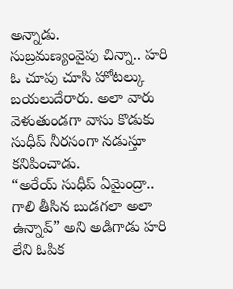అన్నాడు.
సుబ్రమణ్యంవైపు చిన్నా.. హరి ఓ చూపు చూసి హోటల్కు బయలుదేరారు. అలా వారు వెళుతుండగా వాసు కొడుకు సుధీప్ నీరసంగా నడుస్తూ కనిపించాడు.
“అరేయ్ సుధీప్ ఏమైంద్రా.. గాలి తీసిన బుడగలా అలా ఉన్నావ్” అని అడిగాడు హరి లేని ఓపిక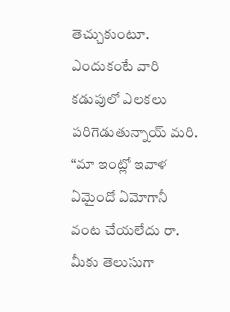తెచ్చుకుంటూ. ఎందుకంటే వారి కడుపులో ఎలకలు పరిగెడుతున్నాయ్ మరి.
“మా ఇంట్లో ఇవాళ ఏమైందో ఏమోగానీ వంట చేయలేదు రా. మీకు తెలుసుగా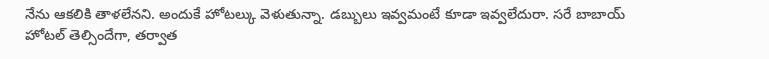నేను ఆకలికి తాళలేనని. అందుకే హోటల్కు వెళుతున్నా. డబ్బులు ఇవ్వమంటే కూడా ఇవ్వలేదురా. సరే బాబాయ్ హోటల్ తెల్సిందేగా, తర్వాత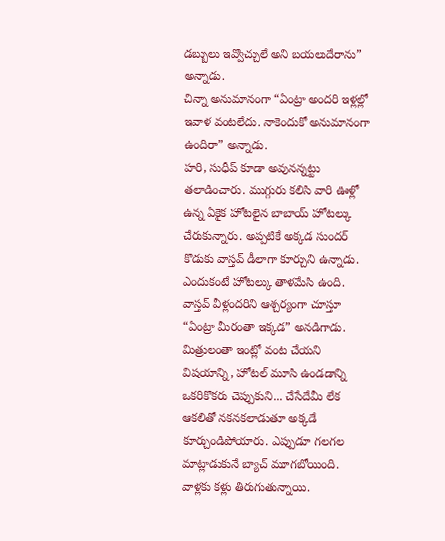డబ్బులు ఇవ్వొచ్చులే అని బయలుదేరాను” అన్నాడు.
చిన్నా అనుమానంగా “ఏంట్రా అందరి ఇళ్లల్లో ఇవాళ వంటలేదు. నాకెందుకో అనుమానంగా ఉందిరా” అన్నాడు.
హరి, సుధీప్ కూడా అవునన్నట్టు తలాడించారు. ముగ్గురు కలిసి వారి ఊళ్లో ఉన్న ఏకైక హోటలైన బాబాయ్ హోటల్కు చేరుకున్నారు. అప్పటికే అక్కడ సుందర్ కొడుకు వాస్తవ్ డీలాగా కూర్చుని ఉన్నాడు. ఎందుకంటే హోటల్కు తాళమేసి ఉంది.
వాస్తవ్ వీళ్లందరిని ఆశ్చర్యంగా చూస్తూ “ఏంట్రా మీరంతా ఇక్కడ” అనడిగాడు.
మిత్రులంతా ఇంట్లో వంట చేయని విషయాన్ని, హోటల్ మూసి ఉండడాన్ని ఒకరికొకరు చెప్పుకుని... చేసేదేమీ లేక ఆకలితో నకనకలాడుతూ అక్కడే కూర్చుండిపోయారు. ఎప్పుడూ గలగల మాట్లాడుకునే బ్యాచ్ మూగబోయింది. వాళ్లకు కళ్లు తిరుగుతున్నాయి.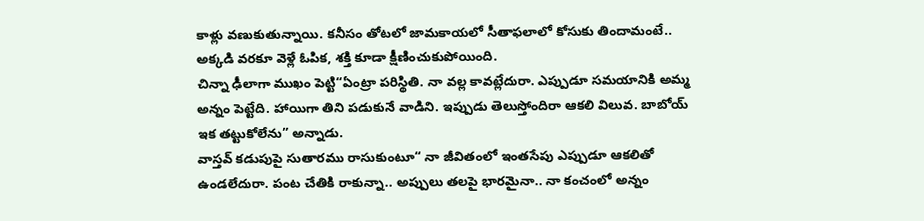కాళ్లు వణుకుతున్నాయి. కనీసం తోటలో జామకాయలో సీతాఫలాలో కోసుకు తిందామంటే.. అక్కడి వరకూ వెళ్లే ఓపిక, శక్తి కూడా క్షీణించుకుపోయింది.
చిన్నా ఢీలాగా ముఖం పెట్టి“ఏంట్రా పరిస్థితి. నా వల్ల కావట్లేదురా. ఎప్పుడూ సమయానికి అమ్మ అన్నం పెట్టేది. హాయిగా తిని పడుకునే వాడిని. ఇప్పుడు తెలుస్తోందిరా ఆకలి విలువ. బాబోయ్ ఇక తట్టుకోలేను” అన్నాడు.
వాస్తవ్ కడుపుపై సుతారము రాసుకుంటూ“ నా జీవితంలో ఇంతసేపు ఎప్పుడూ ఆకలితో ఉండలేదురా. పంట చేతికి రాకున్నా.. అప్పులు తలపై భారమైనా.. నా కంచంలో అన్నం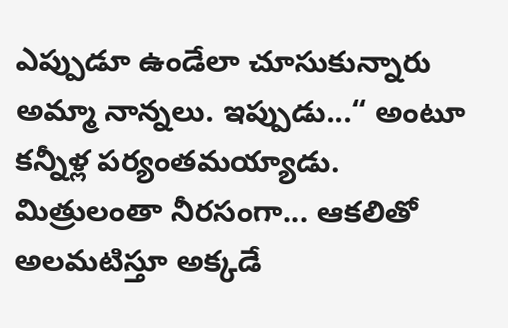ఎప్పుడూ ఉండేలా చూసుకున్నారు అమ్మా నాన్నలు. ఇప్పుడు...“ అంటూ కన్నీళ్ల పర్యంతమయ్యాడు.
మిత్రులంతా నీరసంగా... ఆకలితో అలమటిస్తూ అక్కడే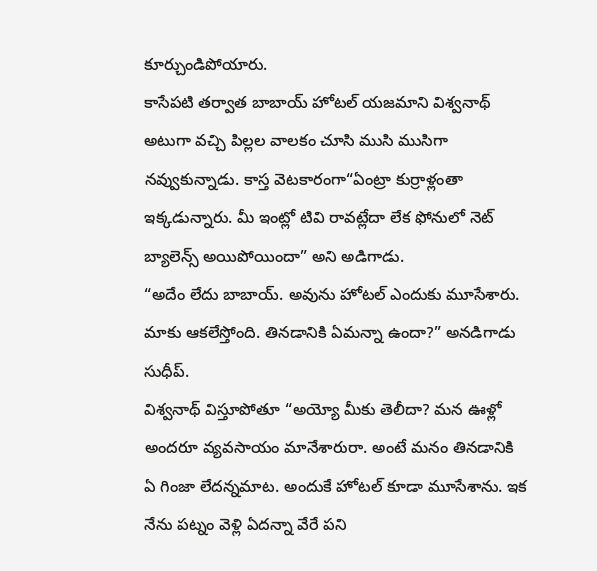కూర్చుండిపోయారు.
కాసేపటి తర్వాత బాబాయ్ హోటల్ యజమాని విశ్వనాథ్ అటుగా వచ్చి పిల్లల వాలకం చూసి ముసి ముసిగా నవ్వుకున్నాడు. కాస్త వెటకారంగా“ఏంట్రా కుర్రాళ్లంతా ఇక్కడున్నారు. మీ ఇంట్లో టివి రావట్లేదా లేక ఫోనులో నెట్ బ్యాలెన్స్ అయిపోయిందా” అని అడిగాడు.
“అదేం లేదు బాబాయ్. అవును హోటల్ ఎందుకు మూసేశారు. మాకు ఆకలేస్తోంది. తినడానికి ఏమన్నా ఉందా?” అనడిగాడు సుధీప్.
విశ్వనాథ్ విస్తూపోతూ “అయ్యో మీకు తెలీదా? మన ఊళ్లో అందరూ వ్యవసాయం మానేశారురా. అంటే మనం తినడానికి ఏ గింజా లేదన్నమాట. అందుకే హోటల్ కూడా మూసేశాను. ఇక నేను పట్నం వెళ్లి ఏదన్నా వేరే పని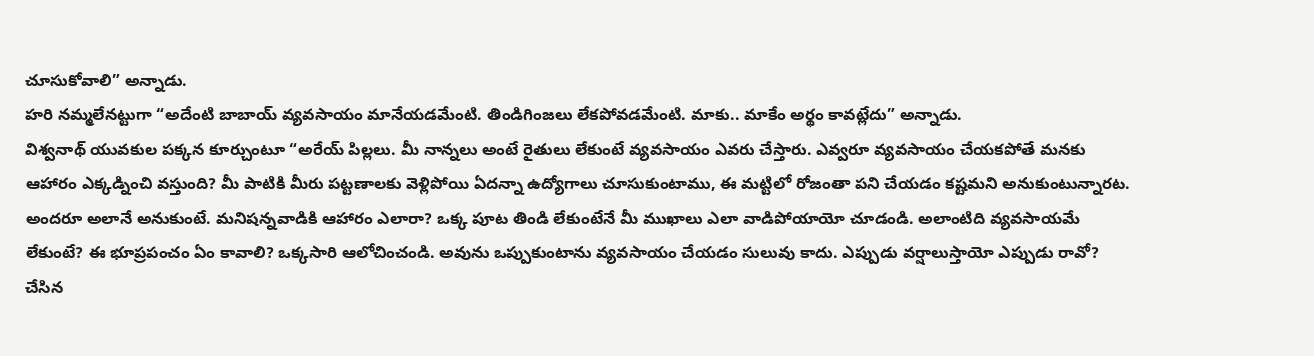చూసుకోవాలి” అన్నాడు.
హరి నమ్మలేనట్టుగా “అదేంటి బాబాయ్ వ్యవసాయం మానేయడమేంటి. తిండిగింజలు లేకపోవడమేంటి. మాకు.. మాకేం అర్థం కావట్లేదు” అన్నాడు.
విశ్వనాథ్ యువకుల పక్కన కూర్చుంటూ “అరేయ్ పిల్లలు. మీ నాన్నలు అంటే రైతులు లేకుంటే వ్యవసాయం ఎవరు చేస్తారు. ఎవ్వరూ వ్యవసాయం చేయకపోతే మనకు ఆహారం ఎక్కడ్నించి వస్తుంది? మీ పాటికి మీరు పట్టణాలకు వెళ్లిపోయి ఏదన్నా ఉద్యోగాలు చూసుకుంటాము, ఈ మట్టిలో రోజంతా పని చేయడం కష్టమని అనుకుంటున్నారట. అందరూ అలానే అనుకుంటే. మనిషన్నవాడికి ఆహారం ఎలారా? ఒక్క పూట తిండి లేకుంటేనే మీ ముఖాలు ఎలా వాడిపోయాయో చూడండి. అలాంటిది వ్యవసాయమే లేకుంటే? ఈ భూప్రపంచం ఏం కావాలి? ఒక్కసారి ఆలోచించండి. అవును ఒప్పుకుంటాను వ్యవసాయం చేయడం సులువు కాదు. ఎప్పుడు వర్షాలుస్తాయో ఎప్పుడు రావో? చేసిన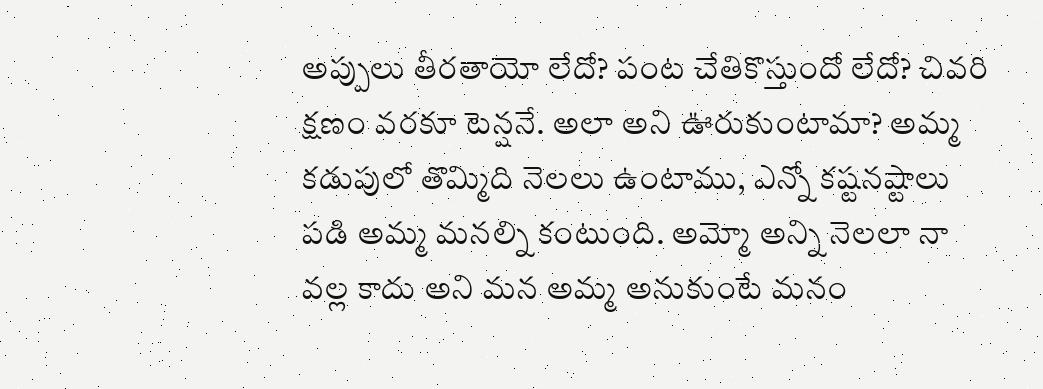అప్పులు తీరతాయో లేదో? పంట చేతికొస్తుందో లేదో? చివరి క్షణం వరకూ టెన్షనే. అలా అని ఊరుకుంటామా? అమ్మ కడుపులో తొమ్మిది నెలలు ఉంటాము, ఎన్నో కష్టనష్టాలు పడి అమ్మ మనల్ని కంటుంది. అమ్మో అన్ని నెలలా నా వల్ల కాదు అని మన అమ్మ అనుకుంటే మనం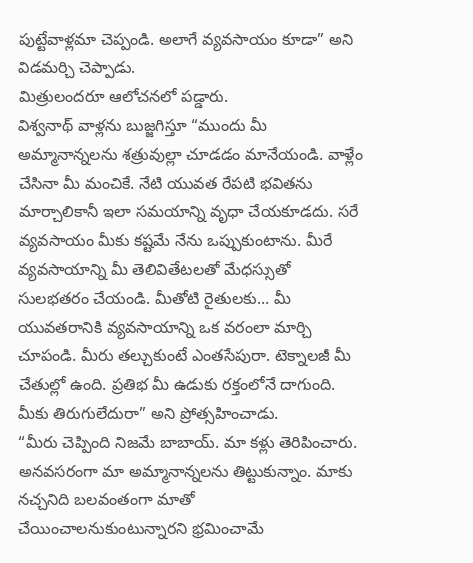పుట్టేవాళ్లమా చెప్పండి. అలాగే వ్యవసాయం కూడా” అని విడమర్చి చెప్పాడు.
మిత్రులందరూ ఆలోచనలో పడ్డారు.
విశ్వనాథ్ వాళ్లను బుజ్జగిస్తూ “ముందు మీ అమ్మానాన్నలను శత్రువుల్లా చూడడం మానేయండి. వాళ్లేం చేసినా మీ మంచికే. నేటి యువత రేపటి భవితను మార్చాలికానీ ఇలా సమయాన్ని వృధా చేయకూడదు. సరే వ్యవసాయం మీకు కష్టమే నేను ఒప్పుకుంటాను. మీరే వ్యవసాయాన్ని మీ తెలివితేటలతో మేధస్సుతో సులభతరం చేయండి. మీతోటి రైతులకు... మీ యువతరానికి వ్యవసాయాన్ని ఒక వరంలా మార్చి చూపండి. మీరు తల్చుకుంటే ఎంతసేపురా. టెక్నాలజీ మీ చేతుల్లో ఉంది. ప్రతిభ మీ ఉడుకు రక్తంలోనే దాగుంది. మీకు తిరుగులేదురా” అని ప్రోత్సహించాడు.
“మీరు చెప్పింది నిజమే బాబాయ్. మా కళ్లు తెరిపించారు. అనవసరంగా మా అమ్మానాన్నలను తిట్టుకున్నాం. మాకు నచ్చనిది బలవంతంగా మాతో చేయించాలనుకుంటున్నారని భ్రమించామే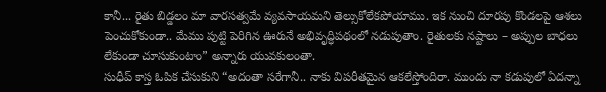కానీ... రైతు బిడ్డలం మా వారసత్వమే వ్యవసాయమని తెల్సుకోలేకపోయాము. ఇక నుంచి దూరపు కొండలపై ఆశలు పెంచుకోకుండా.. మేము పుట్టి పెరిగిన ఊరునే అభివృద్ధిపథంలో నడుపుతాం. రైతులకు నష్టాలు – అప్పుల బాధలు లేకుండా చూసుకుంటాం” అన్నారు యువకులంతా.
సుధీప్ కాస్త ఓపిక చేసుకుని “అదంతా సరేగానీ.. నాకు విపరీతమైన ఆకలేస్తోందిరా. ముందు నా కడుపులో ఏదన్నా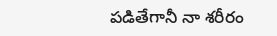పడితేగానీ నా శరీరం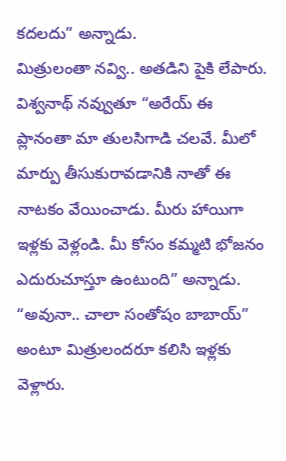కదలదు” అన్నాడు.
మిత్రులంతా నవ్వి.. అతడిని పైకి లేపారు.
విశ్వనాథ్ నవ్వుతూ “అరేయ్ ఈ ప్లానంతా మా తులసిగాడి చలవే. మీలో మార్పు తీసుకురావడానికి నాతో ఈ నాటకం వేయించాడు. మీరు హాయిగా ఇళ్లకు వెళ్లండి. మీ కోసం కమ్మటి భోజనం ఎదురుచూస్తూ ఉంటుంది” అన్నాడు.
“అవునా.. చాలా సంతోషం బాబాయ్” అంటూ మిత్రులందరూ కలిసి ఇళ్లకు వెళ్లారు.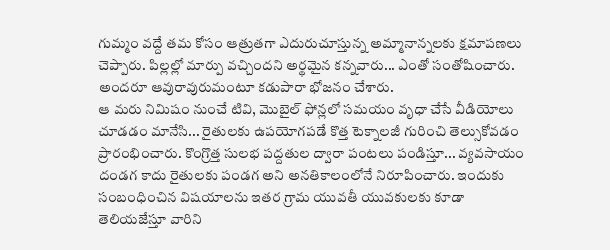గుమ్మం వద్దే తమ కోసం ఆత్రుతగా ఎదురుచూస్తున్న అమ్మానాన్నలకు క్షమాపణలు చెప్పారు. పిల్లల్లో మార్పు వచ్చిందని అర్థమైన కన్నవారు... ఎంతో సంతోషించారు. అందరూ ఆవురావురుమంటూ కడుపారా భోజనం చేశారు.
ఆ మరు నిమిషం నుంచే టివి, మొబైల్ ఫోన్లలో సమయం వృధా చేసే వీడియోలు చూడడం మానేసి... రైతులకు ఉపయోగపడే కొత్త టెక్నాలజీ గురించి తెల్సుకోవడం ప్రారంభించారు. కొంగ్రొత్త సులభ పద్దతుల ద్వారా పంటలు పండిస్తూ... వ్యవసాయం దండగ కాదు రైతులకు పండగ అని అనతికాలంలోనే నిరూపించారు. ఇందుకు సంబంధించిన విషయాలను ఇతర గ్రామ యువతీ యువకులకు కూడా తెలియజేస్తూ వారిని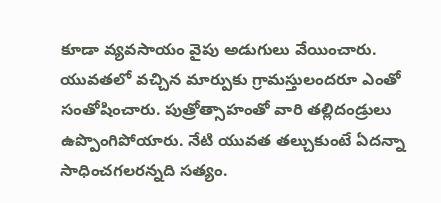కూడా వ్యవసాయం వైపు అడుగులు వేయించారు.
యువతలో వచ్చిన మార్పుకు గ్రామస్తులందరూ ఎంతో సంతోషించారు. పుత్రోత్సాహంతో వారి తల్లిదండ్రులు ఉప్పొంగిపోయారు. నేటి యువత తల్చుకుంటే ఏదన్నా సాధించగలరన్నది సత్యం.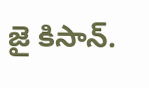జై కిసాన్.